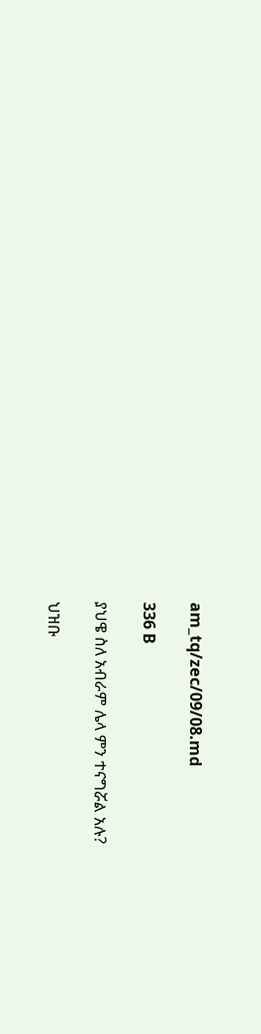am_tq/zec/09/08.md

336 B

ያህዌ ስለ አብራም ሌላ ምን ተናግሯል አሉ?

ህዝቡ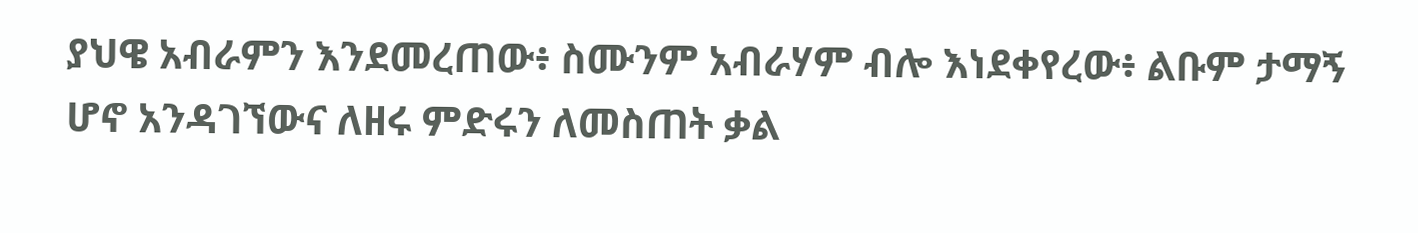ያህዌ አብራምን እንደመረጠው፥ ስሙንም አብራሃም ብሎ እነደቀየረው፥ ልቡም ታማኝ ሆኖ አንዳገኘውና ለዘሩ ምድሩን ለመስጠት ቃል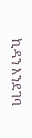ኪዳን እንደገባ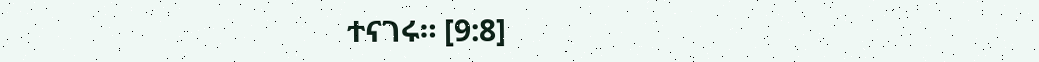ተናገሩ። [9:8]